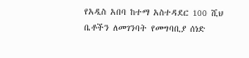የአዲስ አበባ ከተማ አስተዳደር 100 ሺህ ቤቶችን ለመገንባት የመግባቢያ ሰነድ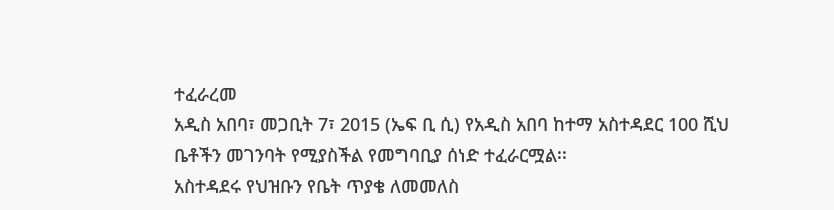ተፈራረመ
አዲስ አበባ፣ መጋቢት 7፣ 2015 (ኤፍ ቢ ሲ) የአዲስ አበባ ከተማ አስተዳደር 100 ሺህ ቤቶችን መገንባት የሚያስችል የመግባቢያ ሰነድ ተፈራርሟል፡፡
አስተዳደሩ የህዝቡን የቤት ጥያቄ ለመመለስ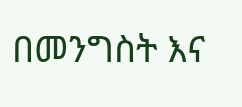በመንግስት እና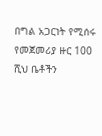በግል አጋርነት የሚሰሩ የመጀመሪያ ዙር 100 ሺህ ቤቶችን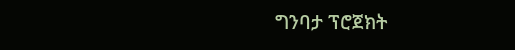ግንባታ ፕሮጀክት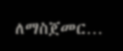ለማስጀመር…